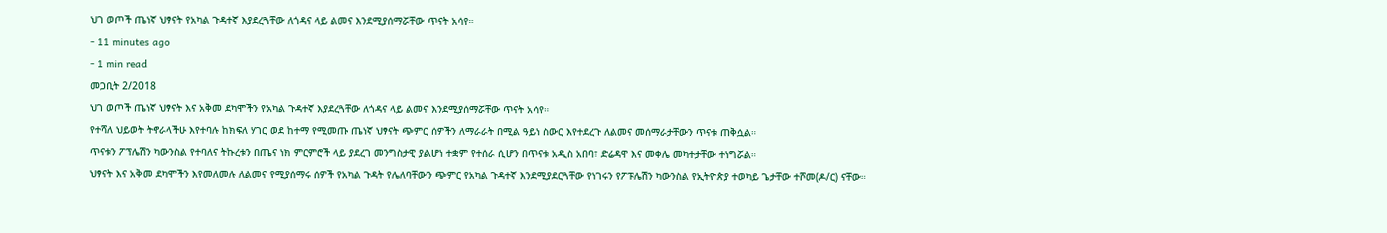ህገ ወጦች ጤነኛ ህፃናት የአካል ጉዳተኛ እያደረጓቸው ለጎዳና ላይ ልመና እንደሚያሰማሯቸው ጥናት አሳየ።
- 11 minutes ago
- 1 min read
መጋቢት 2/2018
ህገ ወጦች ጤነኛ ህፃናት እና አቅመ ደካሞችን የአካል ጉዳተኛ እያደረጓቸው ለጎዳና ላይ ልመና እንደሚያሰማሯቸው ጥናት አሳየ።
የተሻለ ህይወት ትኖራላችሁ እየተባሉ ከክፍለ ሃገር ወደ ከተማ የሚመጡ ጤነኛ ህፃናት ጭምር ሰዎችን ለማራራት በሚል ዓይነ ስውር እየተደረጉ ለልመና መሰማራታቸውን ጥናቱ ጠቅሷል።
ጥናቱን ፖፕሌሽን ካውንስል የተባለና ትኩረቱን በጤና ነክ ምርምሮች ላይ ያደረገ መንግስታዊ ያልሆነ ተቋም የተሰራ ሲሆን በጥናቱ አዲስ አበባ፣ ድሬዳዋ እና መቀሌ መካተታቸው ተነግሯል።
ህፃናት እና አቅመ ደካሞችን እየመለመሉ ለልመና የሚያሰማሩ ሰዎች የአካል ጉዳት የሌለባቸውን ጭምር የአካል ጉዳተኛ እንደሚያደርጓቸው የነገሩን የፖፑሌሽን ካውንስል የኢትዮጵያ ተወካይ ጌታቸው ተሾመ(ዶ/ር) ናቸው።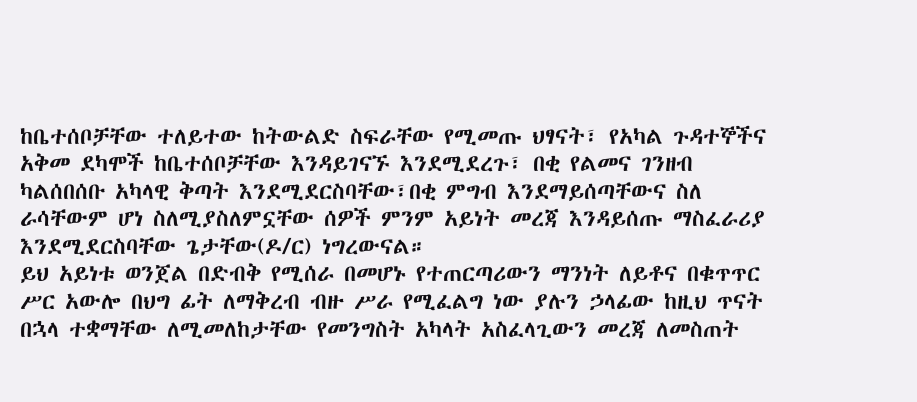ከቤተሰቦቻቸው ተለይተው ከትውልድ ስፍራቸው የሚመጡ ህፃናት፣ የአካል ጉዳተኞችና አቅመ ደካሞች ከቤተሰቦቻቸው እንዳይገናኙ እንደሚደረጉ፣ በቂ የልመና ገንዘብ ካልሰበሰቡ አካላዊ ቅጣት እንደሚደርስባቸው፣በቂ ምግብ እንደማይሰጣቸውና ስለ ራሳቸውም ሆነ ስለሚያስለምኗቸው ሰዎች ምንም አይነት መረጃ እንዳይሰጡ ማስፈራሪያ እንደሚደርስባቸው ጌታቸው(ዶ/ር) ነግረውናል።
ይህ አይነቱ ወንጀል በድብቅ የሚሰራ በመሆኑ የተጠርጣሪውን ማንነት ለይቶና በቁጥጥር ሥር አውሎ በህግ ፊት ለማቅረብ ብዙ ሥራ የሚፈልግ ነው ያሉን ኃላፊው ከዚህ ጥናት በኋላ ተቋማቸው ለሚመለከታቸው የመንግስት አካላት አስፈላጊውን መረጃ ለመስጠት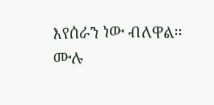እየሰራን ነው ብለዋል።
ሙሉ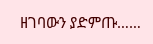ዘገባውን ያድምጡ……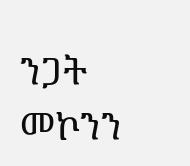ንጋት መኮንን